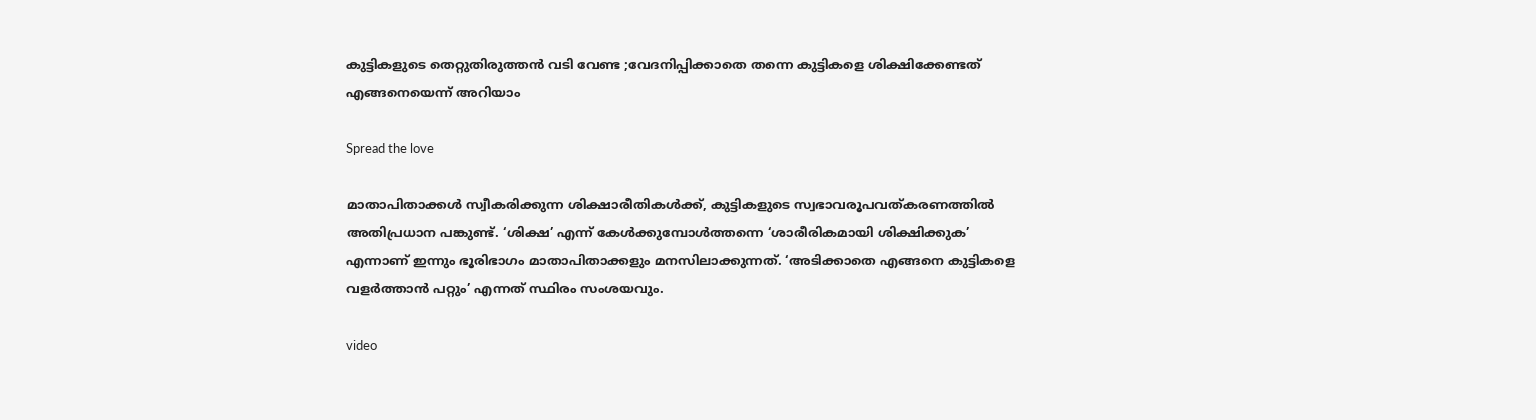കുട്ടികളുടെ തെറ്റുതിരുത്തൻ വടി വേണ്ട ;വേദനിപ്പിക്കാതെ തന്നെ കുട്ടികളെ ശിക്ഷിക്കേണ്ടത് എങ്ങനെയെന്ന് അറിയാം

Spread the love

മാതാപിതാക്കള്‍ സ്വീകരിക്കുന്ന ശിക്ഷാരീതികള്‍ക്ക്, കുട്ടികളുടെ സ്വഭാവരൂപവത്കരണത്തില്‍ അതിപ്രധാന പങ്കുണ്ട്. ‘ശിക്ഷ’ എന്ന് കേള്‍ക്കുമ്പോള്‍ത്തന്നെ ‘ശാരീരികമായി ശിക്ഷിക്കുക’ എന്നാണ് ഇന്നും ഭൂരിഭാഗം മാതാപിതാക്കളും മനസിലാക്കുന്നത്. ‘അടിക്കാതെ എങ്ങനെ കുട്ടികളെ വളര്‍ത്താന്‍ പറ്റും’ എന്നത് സ്ഥിരം സംശയവും.

video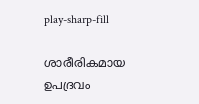play-sharp-fill

ശാരീരികമായ ഉപദ്രവം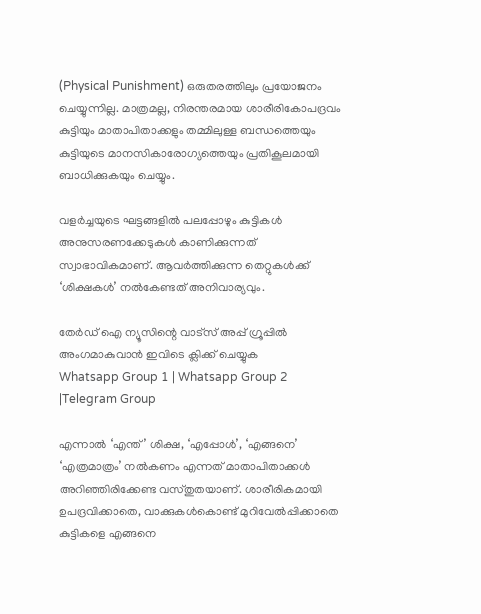(Physical Punishment) ഒരുതരത്തിലും പ്രയോജനം ചെയ്യുന്നില്ല. മാത്രമല്ല, നിരന്തരമായ ശാരീരികോപദ്രവം കുട്ടിയും മാതാപിതാക്കളും തമ്മിലുള്ള ബന്ധത്തെയും കുട്ടിയുടെ മാനസികാരോഗ്യത്തെയും പ്രതികൂലമായി ബാധിക്കുകയും ചെയ്യും.

വളര്‍ച്ചയുടെ ഘട്ടങ്ങളില്‍ പലപ്പോഴും കുട്ടികള്‍ അനുസരണക്കേടുകള്‍ കാണിക്കുന്നത് സ്വാഭാവികമാണ്. ആവര്‍ത്തിക്കുന്ന തെറ്റുകള്‍ക്ക് ‘ശിക്ഷകള്‍’ നല്‍കേണ്ടത് അനിവാര്യവും.

തേർഡ് ഐ ന്യൂസിന്റെ വാട്സ് അപ്പ് ഗ്രൂപ്പിൽ അംഗമാകുവാൻ ഇവിടെ ക്ലിക്ക് ചെയ്യുക
Whatsapp Group 1 | Whatsapp Group 2 |Telegram Group

എന്നാല്‍ ‘എന്ത്’ ശിക്ഷ, ‘എപ്പോള്‍’, ‘എങ്ങനെ’ ‘എത്രമാത്രം’ നല്‍കണം എന്നത് മാതാപിതാക്കള്‍ അറിഞ്ഞിരിക്കേണ്ട വസ്തുതയാണ്. ശാരീരികമായി ഉപദ്രവിക്കാതെ, വാക്കുകള്‍കൊണ്ട് മുറിവേല്‍പ്പിക്കാതെ കുട്ടികളെ എങ്ങനെ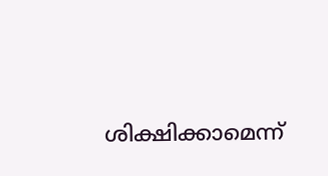ശിക്ഷിക്കാമെന്ന്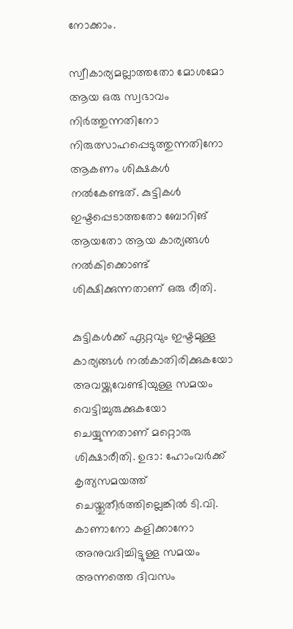നോക്കാം.

സ്വീകാര്യമല്ലാത്തതോ മോശമോ ആയ ഒരു സ്വഭാവം നിര്‍ത്തുന്നതിനോ നിരുത്സാഹപ്പെടുത്തുന്നതിനോ ആകണം ശിക്ഷകള്‍ നല്‍കേണ്ടത്. കുട്ടികള്‍ ഇഷ്ടപ്പെടാത്തതോ ബോറിങ് ആയതോ ആയ കാര്യങ്ങള്‍ നല്‍കിക്കൊണ്ട് ശിക്ഷിക്കുന്നതാണ് ഒരു രീതി.

കുട്ടികള്‍ക്ക് ഏറ്റവും ഇഷ്ടമുള്ള കാര്യങ്ങള്‍ നല്‍കാതിരിക്കുകയോ അവയ്ക്കുവേണ്ടിയുള്ള സമയം വെട്ടിച്ചുരുക്കുകയോ ചെയ്യുന്നതാണ് മറ്റൊരു ശിക്ഷാരീതി. ഉദാ: ഹോംവര്‍ക്ക് കൃത്യസമയത്ത് ചെയ്തുതീര്‍ത്തില്ലെങ്കില്‍ ടി.വി. കാണാനോ കളിക്കാനോ അനുവദിച്ചിട്ടുള്ള സമയം അന്നത്തെ ദിവസം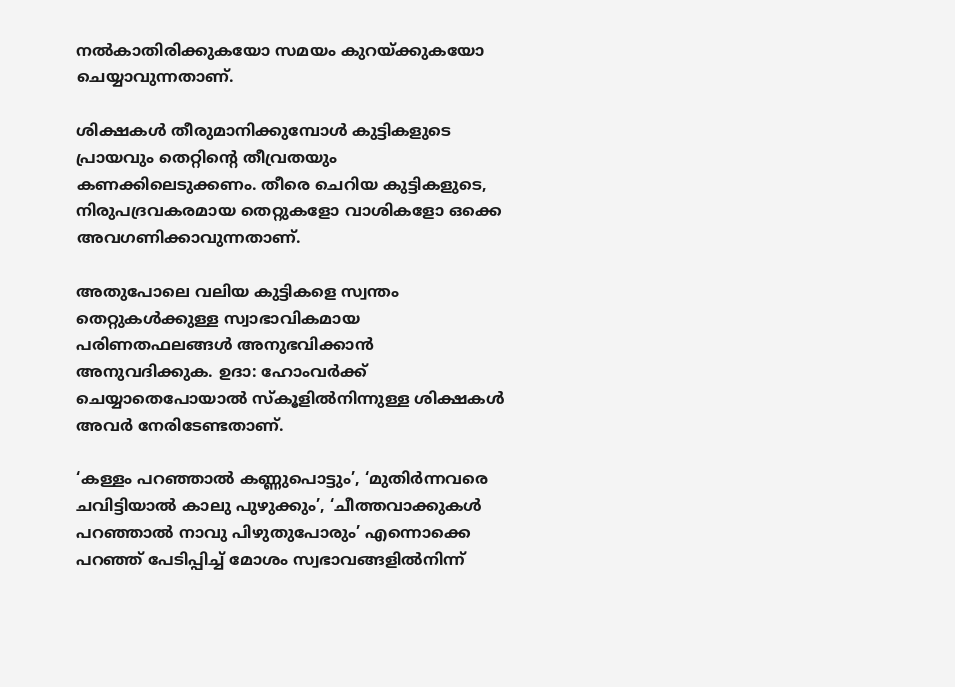നല്‍കാതിരിക്കുകയോ സമയം കുറയ്ക്കുകയോ ചെയ്യാവുന്നതാണ്.

ശിക്ഷകള്‍ തീരുമാനിക്കുമ്പോള്‍ കുട്ടികളുടെ പ്രായവും തെറ്റിന്റെ തീവ്രതയും കണക്കിലെടുക്കണം. തീരെ ചെറിയ കുട്ടികളുടെ, നിരുപദ്രവകരമായ തെറ്റുകളോ വാശികളോ ഒക്കെ അവഗണിക്കാവുന്നതാണ്.

അതുപോലെ വലിയ കുട്ടികളെ സ്വന്തം തെറ്റുകള്‍ക്കുള്ള സ്വാഭാവികമായ പരിണതഫലങ്ങള്‍ അനുഭവിക്കാന്‍ അനുവദിക്കുക. ഉദാ: ഹോംവര്‍ക്ക് ചെയ്യാതെപോയാല്‍ സ്‌കൂളില്‍നിന്നുള്ള ശിക്ഷകള്‍ അവര്‍ നേരിടേണ്ടതാണ്.

‘കള്ളം പറഞ്ഞാല്‍ കണ്ണുപൊട്ടും’, ‘മുതിര്‍ന്നവരെ ചവിട്ടിയാല്‍ കാലു പുഴുക്കും’, ‘ചീത്തവാക്കുകള്‍ പറഞ്ഞാല്‍ നാവു പിഴുതുപോരും’ എന്നൊക്കെ പറഞ്ഞ് പേടിപ്പിച്ച് മോശം സ്വഭാവങ്ങളില്‍നിന്ന്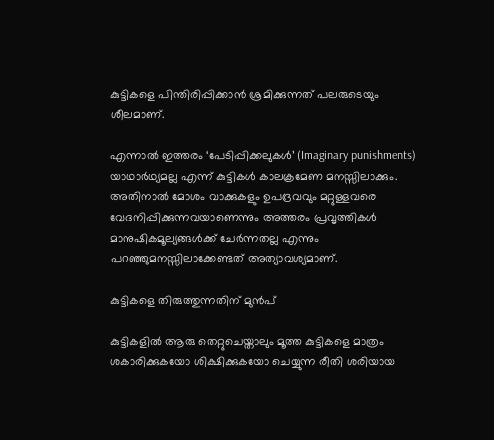കുട്ടികളെ പിന്തിരിപ്പിക്കാന്‍ ശ്രമിക്കുന്നത് പലരുടെയും ശീലമാണ്.

എന്നാല്‍ ഇത്തരം ‘പേടിപ്പിക്കലുകള്‍’ (Imaginary punishments) യാഥാര്‍ഥ്യമല്ല എന്ന് കുട്ടികള്‍ കാലക്രമേണ മനസ്സിലാക്കും. അതിനാല്‍ മോശം വാക്കുകളും ഉപദ്രവവും മറ്റുള്ളവരെ വേദനിപ്പിക്കുന്നവയാണെന്നും അത്തരം പ്രവൃത്തികള്‍ മാനുഷികമൂല്യങ്ങള്‍ക്ക് ചേര്‍ന്നതല്ല എന്നും പറഞ്ഞുമനസ്സിലാക്കേണ്ടത് അത്യാവശ്യമാണ്.

കുട്ടികളെ തിരുത്തുന്നതിന് മുന്‍പ്

കുട്ടികളില്‍ ആരു തെറ്റുചെയ്താലും മൂത്ത കുട്ടികളെ മാത്രം ശകാരിക്കുകയോ ശിക്ഷിക്കുകയോ ചെയ്യുന്ന രീതി ശരിയായ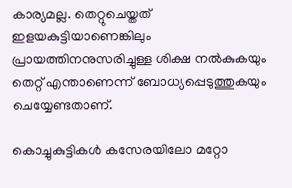കാര്യമല്ല. തെറ്റുചെയ്തത് ഇളയകുട്ടിയാണെങ്കിലും പ്രായത്തിനനുസരിച്ചുള്ള ശിക്ഷ നല്‍കുകയും തെറ്റ് എന്താണെന്ന് ബോധ്യപ്പെടുത്തുകയും ചെയ്യേണ്ടതാണ്.

കൊച്ചുകുട്ടികള്‍ കസേരയിലോ മറ്റോ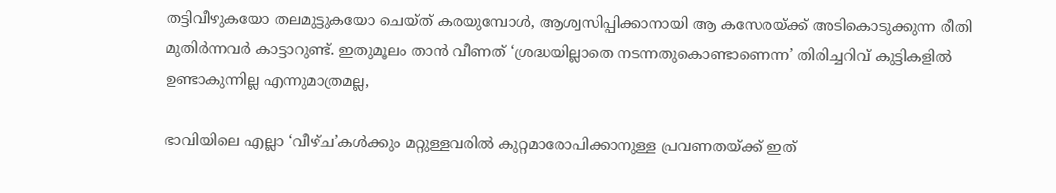തട്ടിവീഴുകയോ തലമുട്ടുകയോ ചെയ്ത് കരയുമ്പോള്‍, ആശ്വസിപ്പിക്കാനായി ആ കസേരയ്ക്ക് അടികൊടുക്കുന്ന രീതി മുതിര്‍ന്നവര്‍ കാട്ടാറുണ്ട്. ഇതുമൂലം താന്‍ വീണത് ‘ശ്രദ്ധയില്ലാതെ നടന്നതുകൊണ്ടാണെന്ന’ തിരിച്ചറിവ് കുട്ടികളില്‍ ഉണ്ടാകുന്നില്ല എന്നുമാത്രമല്ല,

ഭാവിയിലെ എല്ലാ ‘വീഴ്ച’കള്‍ക്കും മറ്റുള്ളവരില്‍ കുറ്റമാരോപിക്കാനുള്ള പ്രവണതയ്ക്ക് ഇത്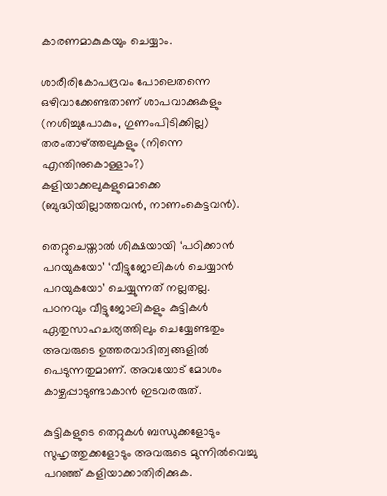കാരണമാകുകയും ചെയ്യാം.

ശാരീരികോപദ്രവം പോലെതന്നെ ഒഴിവാക്കേണ്ടതാണ് ശാപവാക്കുകളും (നശിച്ചുപോകും, ഗുണംപിടിക്കില്ല) തരംതാഴ്ത്തലുകളും (നിന്നെ എന്തിനുകൊള്ളാം?) കളിയാക്കലുകളുമൊക്കെ (ബുദ്ധിയില്ലാത്തവന്‍, നാണംകെട്ടവന്‍).

തെറ്റുചെയ്താല്‍ ശിക്ഷയായി ‘പഠിക്കാന്‍ പറയുകയോ’ ‘വീട്ടുജോലികള്‍ ചെയ്യാന്‍ പറയുകയോ’ ചെയ്യുന്നത് നല്ലതല്ല. പഠനവും വീട്ടുജോലികളും കുട്ടികള്‍ ഏതുസാഹചര്യത്തിലും ചെയ്യേണ്ടതും അവരുടെ ഉത്തരവാദിത്വങ്ങളില്‍ പെടുന്നതുമാണ്. അവയോട് മോശം കാഴ്ചപ്പാടുണ്ടാകാന്‍ ഇടവരരുത്.

കുട്ടികളുടെ തെറ്റുകള്‍ ബന്ധുക്കളോടും സുഹൃത്തുക്കളോടും അവരുടെ മുന്നില്‍വെച്ചു പറഞ്ഞ് കളിയാക്കാതിരിക്കുക.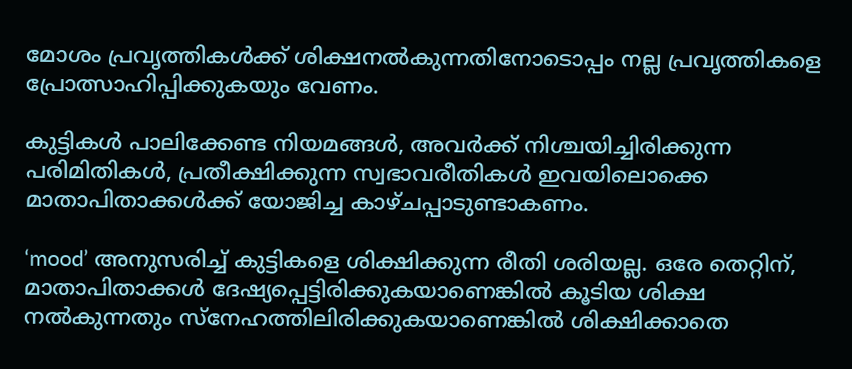മോശം പ്രവൃത്തികള്‍ക്ക് ശിക്ഷനല്‍കുന്നതിനോടൊപ്പം നല്ല പ്രവൃത്തികളെ പ്രോത്സാഹിപ്പിക്കുകയും വേണം.

കുട്ടികള്‍ പാലിക്കേണ്ട നിയമങ്ങള്‍, അവര്‍ക്ക് നിശ്ചയിച്ചിരിക്കുന്ന പരിമിതികള്‍, പ്രതീക്ഷിക്കുന്ന സ്വഭാവരീതികള്‍ ഇവയിലൊക്കെ മാതാപിതാക്കള്‍ക്ക് യോജിച്ച കാഴ്ചപ്പാടുണ്ടാകണം.

‘mood’ അനുസരിച്ച് കുട്ടികളെ ശിക്ഷിക്കുന്ന രീതി ശരിയല്ല. ഒരേ തെറ്റിന്, മാതാപിതാക്കള്‍ ദേഷ്യപ്പെട്ടിരിക്കുകയാണെങ്കില്‍ കൂടിയ ശിക്ഷ നല്‍കുന്നതും സ്നേഹത്തിലിരിക്കുകയാണെങ്കില്‍ ശിക്ഷിക്കാതെ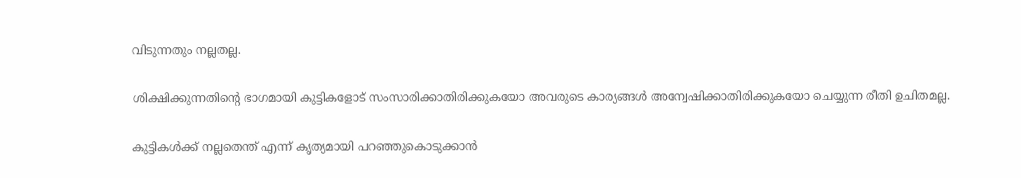വിടുന്നതും നല്ലതല്ല.

ശിക്ഷിക്കുന്നതിന്റെ ഭാഗമായി കുട്ടികളോട് സംസാരിക്കാതിരിക്കുകയോ അവരുടെ കാര്യങ്ങള്‍ അന്വേഷിക്കാതിരിക്കുകയോ ചെയ്യുന്ന രീതി ഉചിതമല്ല.

കുട്ടികള്‍ക്ക് നല്ലതെന്ത് എന്ന് കൃത്യമായി പറഞ്ഞുകൊടുക്കാന്‍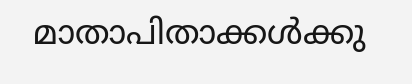മാതാപിതാക്കള്‍ക്കു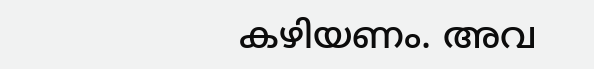കഴിയണം. അവ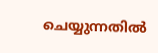ചെയ്യുന്നതില്‍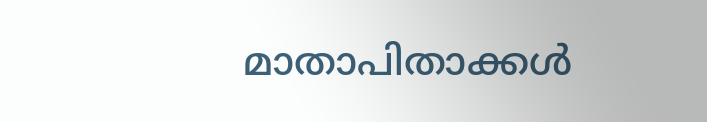മാതാപിതാക്കള്‍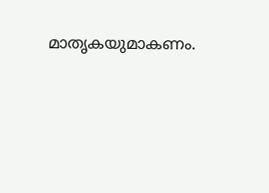മാതൃകയുമാകണം.